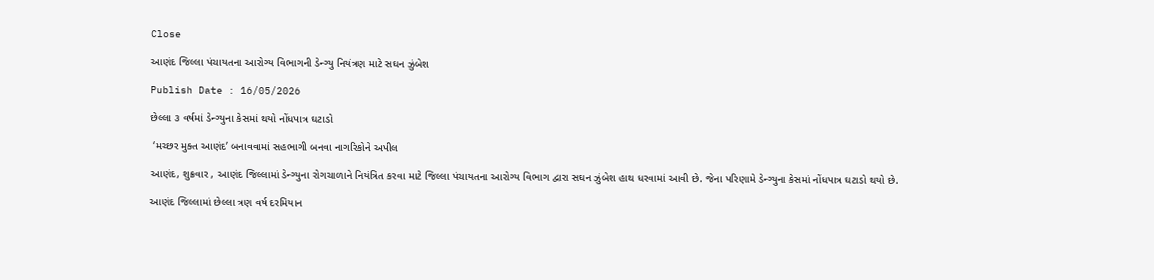Close

આણંદ જિલ્લા પંચાયતના આરોગ્ય વિભાગની ડેન્ગ્યુ નિયંત્રણ માટે સઘન ઝુંબેશ

Publish Date : 16/05/2026

છેલ્લા ૩ વર્ષમાં ડેન્ગ્યુના કેસમાં થયો નોંધપાત્ર ઘટાડો

 ‘મચ્છર મુક્ત આણંદ’ બનાવવામાં સહભાગી બનવા નાગરિકોને અપીલ

આણંદ, શુક્રવાર , આણંદ જિલ્લામાં ડેન્ગ્યુના રોગચાળાને નિયંત્રિત કરવા માટે જિલ્લા પંચાયતના આરોગ્ય વિભાગ દ્વારા સઘન ઝુંબેશ હાથ ધરવામાં આવી છે. જેના પરિણામે ડેન્ગ્યુના કેસમાં નોંધપાત્ર ઘટાડો થયો છે.

આણંદ જિલ્લામાં છેલ્લા ત્રણ વર્ષ દરમિયાન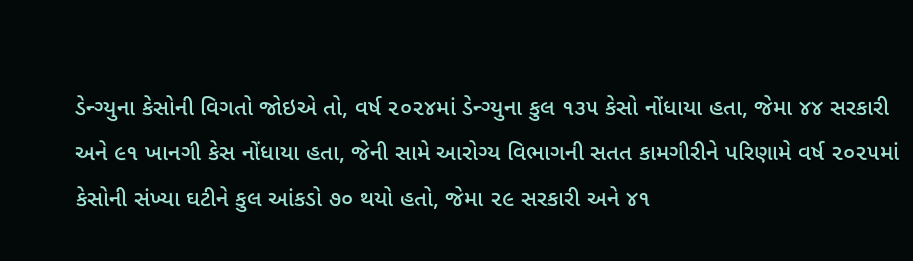ડેન્ગ્યુના કેસોની વિગતો જોઇએ તો, વર્ષ ૨૦૨૪માં ડેન્ગ્યુના કુલ ૧૩૫ કેસો નોંધાયા હતા, જેમા ૪૪ સરકારી અને ૯૧ ખાનગી કેસ નોંધાયા હતા, જેની સામે આરોગ્ય વિભાગની સતત કામગીરીને પરિણામે વર્ષ ૨૦૨૫માં કેસોની સંખ્યા ઘટીને કુલ આંકડો ૭૦ થયો હતો, જેમા ૨૯ સરકારી અને ૪૧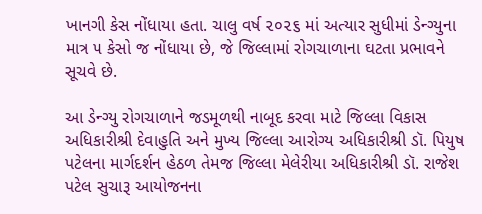ખાનગી કેસ નોંધાયા હતા. ચાલુ વર્ષ ૨૦૨૬ માં અત્યાર સુધીમાં ડેન્ગ્યુના માત્ર ૫ કેસો જ નોંધાયા છે, જે જિલ્લામાં રોગચાળાના ઘટતા પ્રભાવને સૂચવે છે.

આ ડેન્ગ્યુ રોગચાળાને જડમૂળથી નાબૂદ કરવા માટે જિલ્લા વિકાસ અધિકારીશ્રી દેવાહુતિ અને મુખ્ય જિલ્લા આરોગ્ય અધિકારીશ્રી ડૉ. પિયુષ પટેલના માર્ગદર્શન હેઠળ તેમજ જિલ્લા મેલેરીયા અધિકારીશ્રી ડૉ. રાજેશ પટેલ સુચારૂ આયોજનના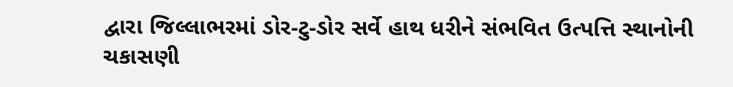દ્વારા જિલ્લાભરમાં ડોર-ટુ-ડોર સર્વે હાથ ધરીને સંભવિત ઉત્પત્તિ સ્થાનોની ચકાસણી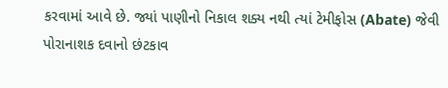કરવામાં આવે છે. જ્યાં પાણીનો નિકાલ શક્ય નથી ત્યાં ટેમીફોસ (Abate) જેવી પોરાનાશક દવાનો છંટકાવ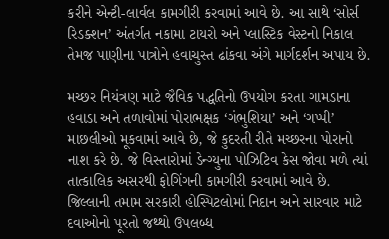કરીને એન્ટી-લાર્વલ કામગીરી કરવામાં આવે છે. આ સાથે ‘સોર્સ રિડક્શન’ અંતર્ગત નકામા ટાયરો અને પ્લાસ્ટિક વેસ્ટનો નિકાલ તેમજ પાણીના પાત્રોને હવાચુસ્ત ઢાંકવા અંગે માર્ગદર્શન અપાય છે.

મચ્છર નિયંત્રણ માટે જૈવિક પદ્ધતિનો ઉપયોગ કરતા ગામડાના હવાડા અને તળાવોમાં પોરાભક્ષક ‘ગંભુશિયા’ અને ‘ગપ્પી’ માછલીઓ મૂકવામાં આવે છે, જે કુદરતી રીતે મચ્છરના પોરાનો નાશ કરે છે. જે વિસ્તારોમાં ડેન્ગ્યુના પોઝિટિવ કેસ જોવા મળે ત્યાં તાત્કાલિક અસરથી ફોગિંગની કામગીરી કરવામાં આવે છે. જિલ્લાની તમામ સરકારી હોસ્પિટલોમાં નિદાન અને સારવાર માટે દવાઓનો પૂરતો જથ્થો ઉપલબ્ધ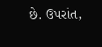છે. ઉપરાંત,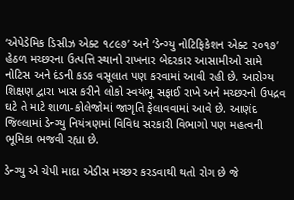‘એપેડેમિક ડિસીઝ એક્ટ ૧૮૯૭’ અને ‘ડેન્ગ્યુ નોટિફિકેશન એક્ટ ૨૦૧૭’ હેઠળ મચ્છરના ઉત્પત્તિ સ્થાનો રાખનાર બેદરકાર આસામીઓ સામે નોટિસ અને દંડની કડક વસૂલાત પણ કરવામાં આવી રહી છે. આરોગ્ય શિક્ષણ દ્વારા ખાસ કરીને લોકો સ્વયંભૂ સફાઈ રાખે અને મચ્છરનો ઉપદ્રવ ઘટે તે માટે શાળા-કોલેજોમાં જાગૃતિ ફેલાવવામાં આવે છે. આણંદ જિલ્લામાં ડેન્ગ્યુ નિયંત્રણમાં વિવિધ સરકારી વિભાગો પણ મહત્વની ભૂમિકા ભજવી રહ્યા છે.

ડેન્ગ્યુ એ ચેપી માદા એડીસ મચ્છર કરડવાથી થતો રોગ છે જે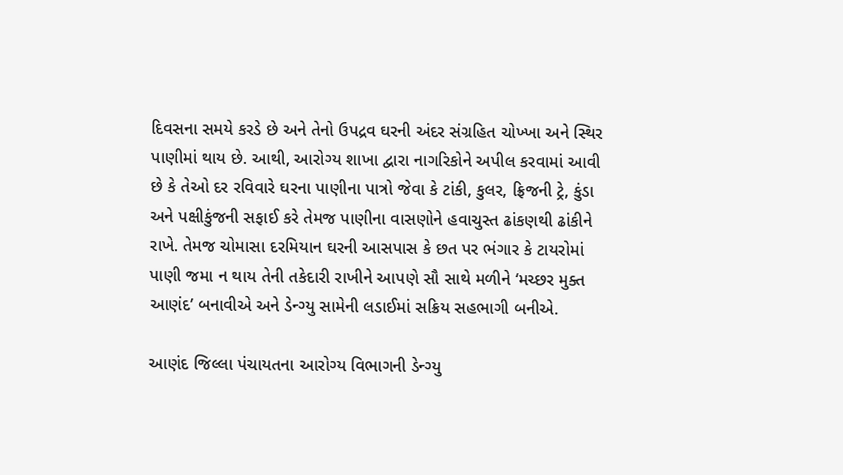દિવસના સમયે કરડે છે અને તેનો ઉપદ્રવ ઘરની અંદર સંગ્રહિત ચોખ્ખા અને સ્થિર પાણીમાં થાય છે. આથી, આરોગ્ય શાખા દ્વારા નાગરિકોને અપીલ કરવામાં આવી છે કે તેઓ દર રવિવારે ઘરના પાણીના પાત્રો જેવા કે ટાંકી, કુલર, ફ્રિજની ટ્રે, કુંડા અને પક્ષીકુંજની સફાઈ કરે તેમજ પાણીના વાસણોને હવાચુસ્ત ઢાંકણથી ઢાંકીને રાખે. તેમજ ચોમાસા દરમિયાન ઘરની આસપાસ કે છત પર ભંગાર કે ટાયરોમાં પાણી જમા ન થાય તેની તકેદારી રાખીને આપણે સૌ સાથે મળીને ‘મચ્છર મુક્ત આણંદ’ બનાવીએ અને ડેન્ગ્યુ સામેની લડાઈમાં સક્રિય સહભાગી બનીએ.

આણંદ જિલ્લા પંચાયતના આરોગ્ય વિભાગની ડેન્ગ્યુ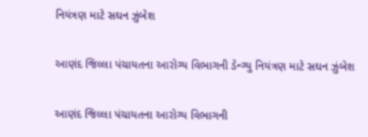નિયંત્રણ માટે સઘન ઝુંબેશ

આણંદ જિલ્લા પંચાયતના આરોગ્ય વિભાગની ડેન્ગ્યુ નિયંત્રણ માટે સઘન ઝુંબેશ

આણંદ જિલ્લા પંચાયતના આરોગ્ય વિભાગની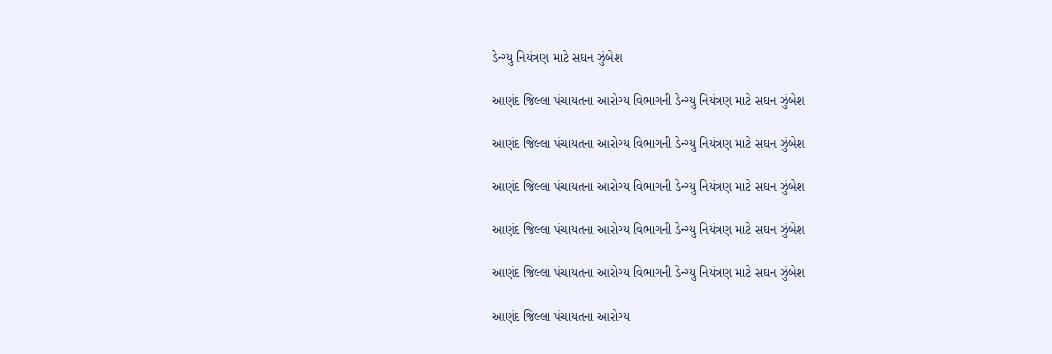ડેન્ગ્યુ નિયંત્રણ માટે સઘન ઝુંબેશ

આણંદ જિલ્લા પંચાયતના આરોગ્ય વિભાગની ડેન્ગ્યુ નિયંત્રણ માટે સઘન ઝુંબેશ

આણંદ જિલ્લા પંચાયતના આરોગ્ય વિભાગની ડેન્ગ્યુ નિયંત્રણ માટે સઘન ઝુંબેશ

આણંદ જિલ્લા પંચાયતના આરોગ્ય વિભાગની ડેન્ગ્યુ નિયંત્રણ માટે સઘન ઝુંબેશ

આણંદ જિલ્લા પંચાયતના આરોગ્ય વિભાગની ડેન્ગ્યુ નિયંત્રણ માટે સઘન ઝુંબેશ

આણંદ જિલ્લા પંચાયતના આરોગ્ય વિભાગની ડેન્ગ્યુ નિયંત્રણ માટે સઘન ઝુંબેશ

આણંદ જિલ્લા પંચાયતના આરોગ્ય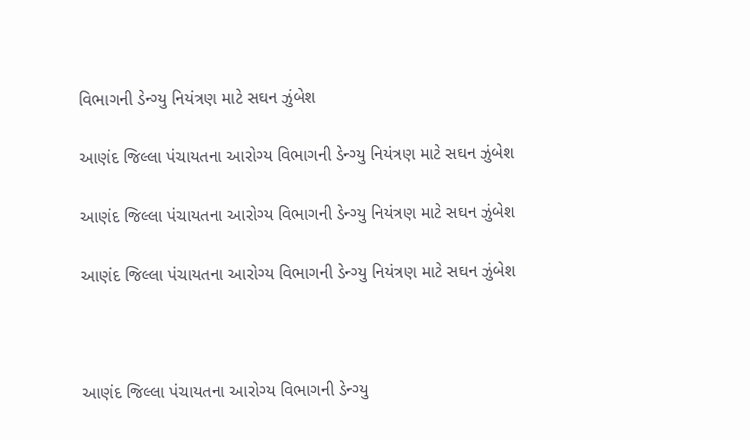વિભાગની ડેન્ગ્યુ નિયંત્રણ માટે સઘન ઝુંબેશ

આણંદ જિલ્લા પંચાયતના આરોગ્ય વિભાગની ડેન્ગ્યુ નિયંત્રણ માટે સઘન ઝુંબેશ

આણંદ જિલ્લા પંચાયતના આરોગ્ય વિભાગની ડેન્ગ્યુ નિયંત્રણ માટે સઘન ઝુંબેશ

આણંદ જિલ્લા પંચાયતના આરોગ્ય વિભાગની ડેન્ગ્યુ નિયંત્રણ માટે સઘન ઝુંબેશ



આણંદ જિલ્લા પંચાયતના આરોગ્ય વિભાગની ડેન્ગ્યુ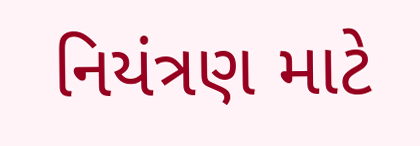નિયંત્રણ માટે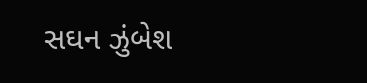સઘન ઝુંબેશ